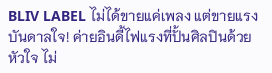BLIV LABEL ไม่ได้ขายแค่เพลง แต่ขายแรงบันดาลใจ! ค่ายอินดี้ไฟแรงที่ปั้นศิลปินด้วยหัวใจ ไม่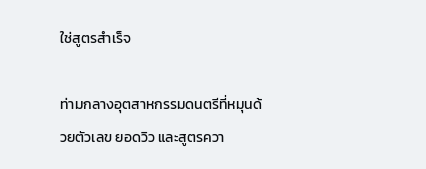ใช่สูตรสำเร็จ

ท่ามกลางอุตสาหกรรมดนตรีที่หมุนด้วยตัวเลข ยอดวิว และสูตรควา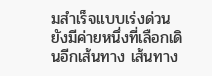มสำเร็จแบบเร่งด่วน ยังมีค่ายหนึ่งที่เลือกเดินอีกเส้นทาง เส้นทาง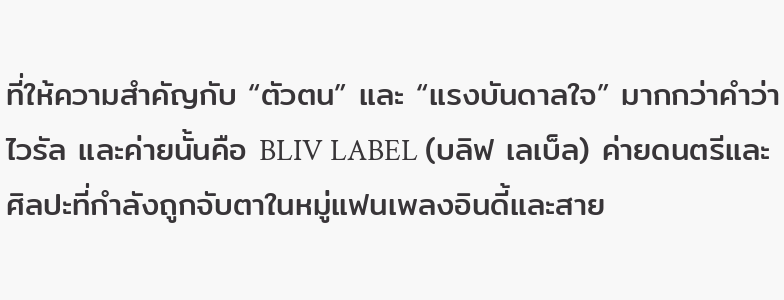ที่ให้ความสำคัญกับ “ตัวตน” และ “แรงบันดาลใจ” มากกว่าคำว่าไวรัล และค่ายนั้นคือ BLIV LABEL (บลิฟ เลเบ็ล) ค่ายดนตรีและศิลปะที่กำลังถูกจับตาในหมู่แฟนเพลงอินดี้และสาย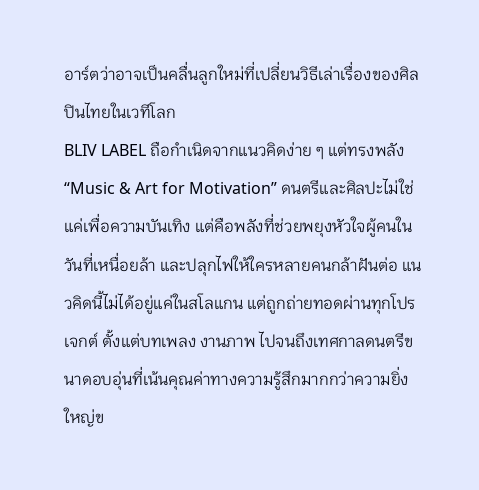อาร์ตว่าอาจเป็นคลื่นลูกใหม่ที่เปลี่ยนวิธีเล่าเรื่องของศิลปินไทยในเวทีโลก
BLIV LABEL ถือกำเนิดจากแนวคิดง่าย ๆ แต่ทรงพลัง “Music & Art for Motivation” ดนตรีและศิลปะไม่ใช่แค่เพื่อความบันเทิง แต่คือพลังที่ช่วยพยุงหัวใจผู้คนในวันที่เหนื่อยล้า และปลุกไฟให้ใครหลายคนกล้าฝันต่อ แนวคิดนี้ไม่ได้อยู่แค่ในสโลแกน แต่ถูกถ่ายทอดผ่านทุกโปรเจกต์ ตั้งแต่บทเพลง งานภาพ ไปจนถึงเทศกาลดนตรีขนาดอบอุ่นที่เน้นคุณค่าทางความรู้สึกมากกว่าความยิ่งใหญ่ข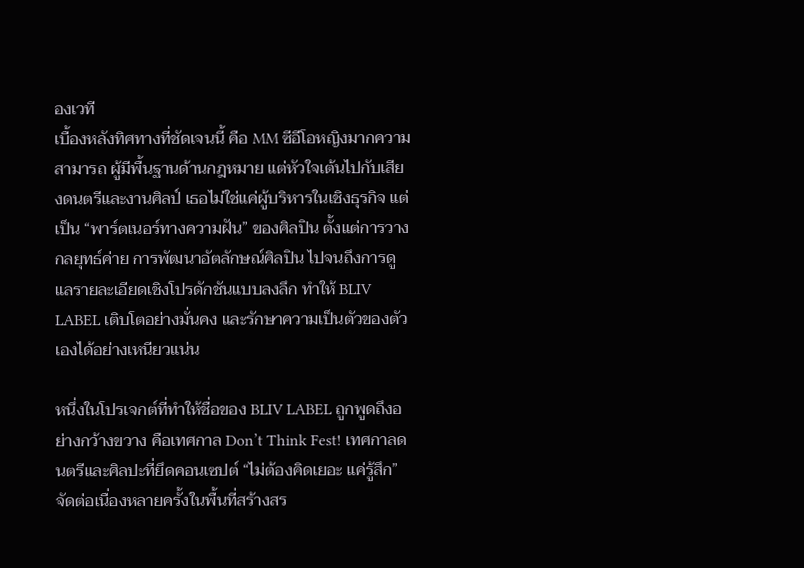องเวที
เบื้องหลังทิศทางที่ชัดเจนนี้ คือ MM ซีอีโอหญิงมากความสามารถ ผู้มีพื้นฐานด้านกฎหมาย แต่หัวใจเต้นไปกับเสียงดนตรีและงานศิลป์ เธอไม่ใช่แค่ผู้บริหารในเชิงธุรกิจ แต่เป็น “พาร์ตเนอร์ทางความฝัน” ของศิลปิน ตั้งแต่การวางกลยุทธ์ค่าย การพัฒนาอัตลักษณ์ศิลปิน ไปจนถึงการดูแลรายละเอียดเชิงโปรดักชันแบบลงลึก ทำให้ BLIV LABEL เติบโตอย่างมั่นคง และรักษาความเป็นตัวของตัวเองได้อย่างเหนียวแน่น

หนึ่งในโปรเจกต์ที่ทำให้ชื่อของ BLIV LABEL ถูกพูดถึงอย่างกว้างขวาง คือเทศกาล Don’t Think Fest! เทศกาลดนตรีและศิลปะที่ยึดคอนเซปต์ “ไม่ต้องคิดเยอะ แค่รู้สึก” จัดต่อเนื่องหลายครั้งในพื้นที่สร้างสร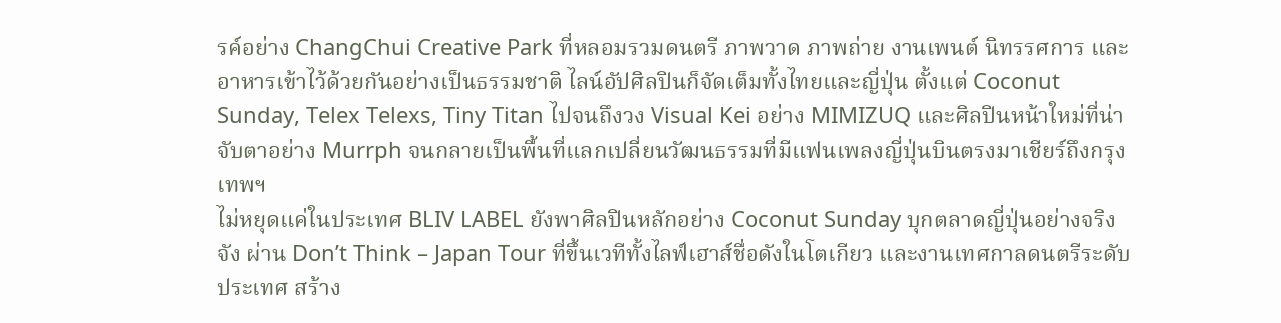รค์อย่าง ChangChui Creative Park ที่หลอมรวมดนตรี ภาพวาด ภาพถ่าย งานเพนต์ นิทรรศการ และอาหารเข้าไว้ด้วยกันอย่างเป็นธรรมชาติ ไลน์อัปศิลปินก็จัดเต็มทั้งไทยและญี่ปุ่น ตั้งแต่ Coconut Sunday, Telex Telexs, Tiny Titan ไปจนถึงวง Visual Kei อย่าง MIMIZUQ และศิลปินหน้าใหม่ที่น่าจับตาอย่าง Murrph จนกลายเป็นพื้นที่แลกเปลี่ยนวัฒนธรรมที่มีแฟนเพลงญี่ปุ่นบินตรงมาเชียร์ถึงกรุงเทพฯ
ไม่หยุดแค่ในประเทศ BLIV LABEL ยังพาศิลปินหลักอย่าง Coconut Sunday บุกตลาดญี่ปุ่นอย่างจริงจัง ผ่าน Don’t Think – Japan Tour ที่ขึ้นเวทีทั้งไลฟ์เฮาส์ชื่อดังในโตเกียว และงานเทศกาลดนตรีระดับประเทศ สร้าง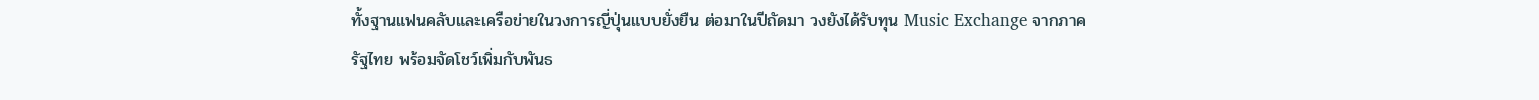ทั้งฐานแฟนคลับและเครือข่ายในวงการญี่ปุ่นแบบยั่งยืน ต่อมาในปีถัดมา วงยังได้รับทุน Music Exchange จากภาครัฐไทย พร้อมจัดโชว์เพิ่มกับพันธ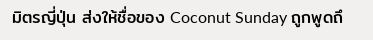มิตรญี่ปุ่น ส่งให้ชื่อของ Coconut Sunday ถูกพูดถึ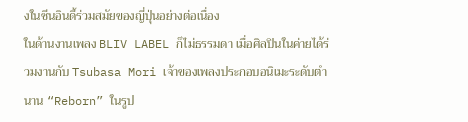งในซีนอินดี้ร่วมสมัยของญี่ปุ่นอย่างต่อเนื่อง
ในด้านงานเพลง BLIV LABEL ก็ไม่ธรรมดา เมื่อศิลปินในค่ายได้ร่วมงานกับ Tsubasa Mori เจ้าของเพลงประกอบอนิเมะระดับตำนาน “Reborn” ในรูป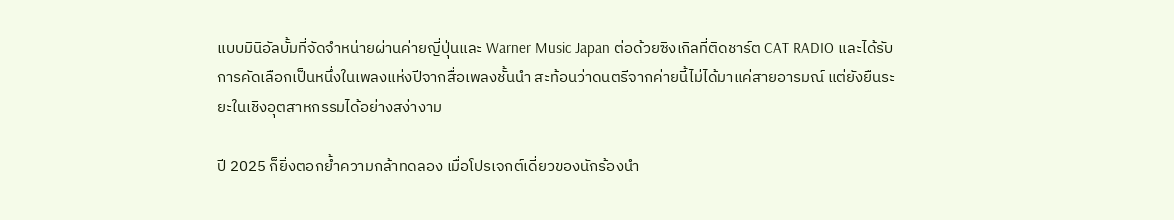แบบมินิอัลบั้มที่จัดจำหน่ายผ่านค่ายญี่ปุ่นและ Warner Music Japan ต่อด้วยซิงเกิลที่ติดชาร์ต CAT RADIO และได้รับการคัดเลือกเป็นหนึ่งในเพลงแห่งปีจากสื่อเพลงชั้นนำ สะท้อนว่าดนตรีจากค่ายนี้ไม่ได้มาแค่สายอารมณ์ แต่ยังยืนระยะในเชิงอุตสาหกรรมได้อย่างสง่างาม

ปี 2025 ก็ยิ่งตอกย้ำความกล้าทดลอง เมื่อโปรเจกต์เดี่ยวของนักร้องนำ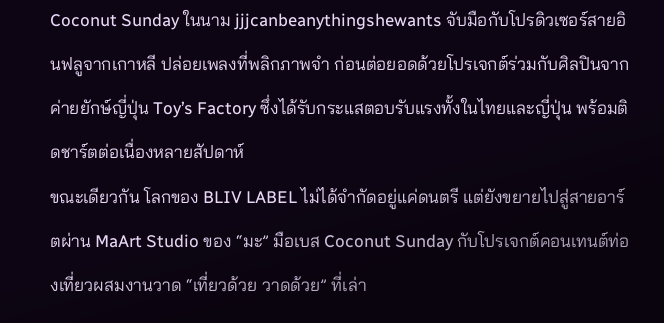Coconut Sunday ในนาม jjjcanbeanythingshewants จับมือกับโปรดิวเซอร์สายอินฟลูจากเกาหลี ปล่อยเพลงที่พลิกภาพจำ ก่อนต่อยอดด้วยโปรเจกต์ร่วมกับศิลปินจากค่ายยักษ์ญี่ปุ่น Toy’s Factory ซึ่งได้รับกระแสตอบรับแรงทั้งในไทยและญี่ปุ่น พร้อมติดชาร์ตต่อเนื่องหลายสัปดาห์
ขณะเดียวกัน โลกของ BLIV LABEL ไม่ได้จำกัดอยู่แค่ดนตรี แต่ยังขยายไปสู่สายอาร์ตผ่าน MaArt Studio ของ “มะ” มือเบส Coconut Sunday กับโปรเจกต์คอนเทนต์ท่องเที่ยวผสมงานวาด “เที่ยวด้วย วาดด้วย” ที่เล่า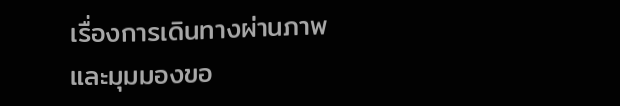เรื่องการเดินทางผ่านภาพและมุมมองขอ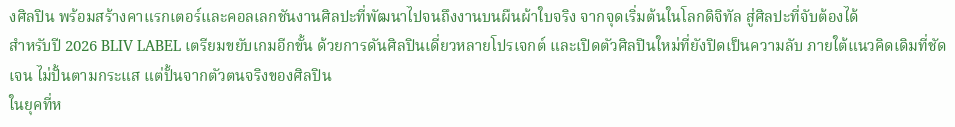งศิลปิน พร้อมสร้างคาแรกเตอร์และคอลเลกชันงานศิลปะที่พัฒนาไปจนถึงงานบนผืนผ้าใบจริง จากจุดเริ่มต้นในโลกดิจิทัล สู่ศิลปะที่จับต้องได้
สำหรับปี 2026 BLIV LABEL เตรียมขยับเกมอีกขั้น ด้วยการดันศิลปินเดี่ยวหลายโปรเจกต์ และเปิดตัวศิลปินใหม่ที่ยังปิดเป็นความลับ ภายใต้แนวคิดเดิมที่ชัดเจน ไม่ปั้นตามกระแส แต่ปั้นจากตัวตนจริงของศิลปิน
ในยุคที่ห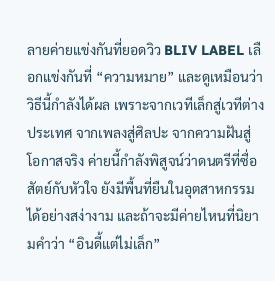ลายค่ายแข่งกันที่ยอดวิว BLIV LABEL เลือกแข่งกันที่ “ความหมาย” และดูเหมือนว่าวิธีนี้กำลังได้ผล เพราะจากเวทีเล็กสู่เวทีต่างประเทศ จากเพลงสู่ศิลปะ จากความฝันสู่โอกาสจริง ค่ายนี้กำลังพิสูจน์ว่าดนตรีที่ซื่อสัตย์กับหัวใจ ยังมีพื้นที่ยืนในอุตสาหกรรมได้อย่างสง่างาม และถ้าจะมีค่ายไหนที่นิยามคำว่า “อินดี้แต่ไม่เล็ก”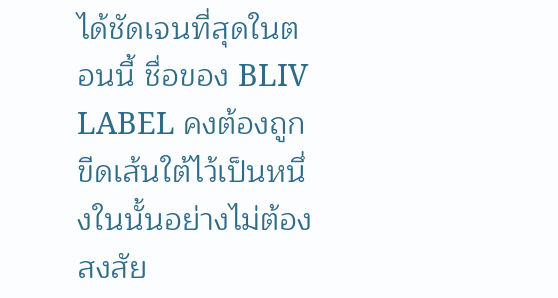ได้ชัดเจนที่สุดในตอนนี้ ชื่อของ BLIV LABEL คงต้องถูกขีดเส้นใต้ไว้เป็นหนึ่งในนั้นอย่างไม่ต้องสงสัย